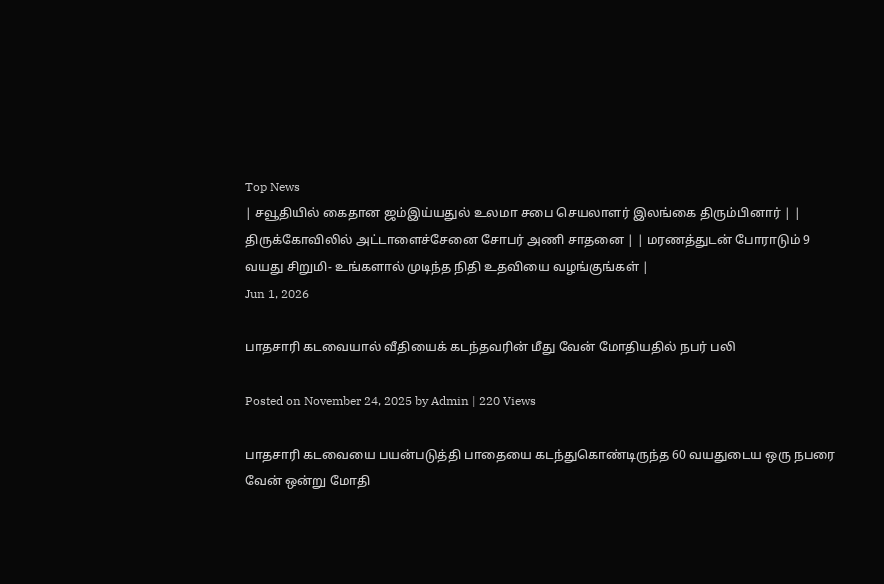Top News
| சவூதியில் கைதான ஜம்இய்யதுல் உலமா சபை செயலாளர் இலங்கை திரும்பினார் | | திருக்கோவிலில் அட்டாளைச்சேனை சோபர் அணி சாதனை | | மரணத்துடன் போராடும் 9 வயது சிறுமி- உங்களால் முடிந்த நிதி உதவியை வழங்குங்கள் |
Jun 1, 2026

பாதசாரி கடவையால் வீதியைக் கடந்தவரின் மீது வேன் மோதியதில் நபர் பலி

Posted on November 24, 2025 by Admin | 220 Views

பாதசாரி கடவையை பயன்படுத்தி பாதையை கடந்துகொண்டிருந்த 60 வயதுடைய ஒரு நபரை வேன் ஒன்று மோதி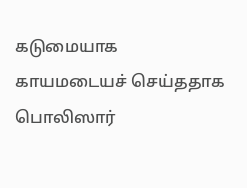கடுமையாக காயமடையச் செய்ததாக பொலிஸார்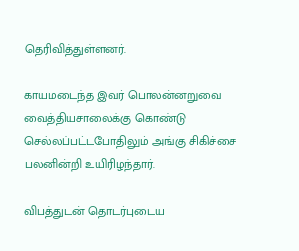தெரிவித்துள்ளனர்.

காயமடைந்த இவர் பொலன்னறுவை வைத்தியசாலைக்கு கொண்டு செல்லப்பட்டபோதிலும் அங்கு சிகிச்சை பலனின்றி உயிரிழந்தார்.

விபத்துடன் தொடர்புடைய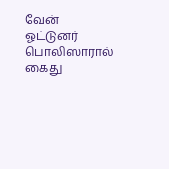வேன் ஓட்டுனர் பொலிஸாரால் கைது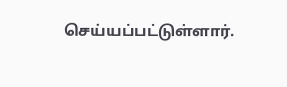செய்யப்பட்டுள்ளார்.